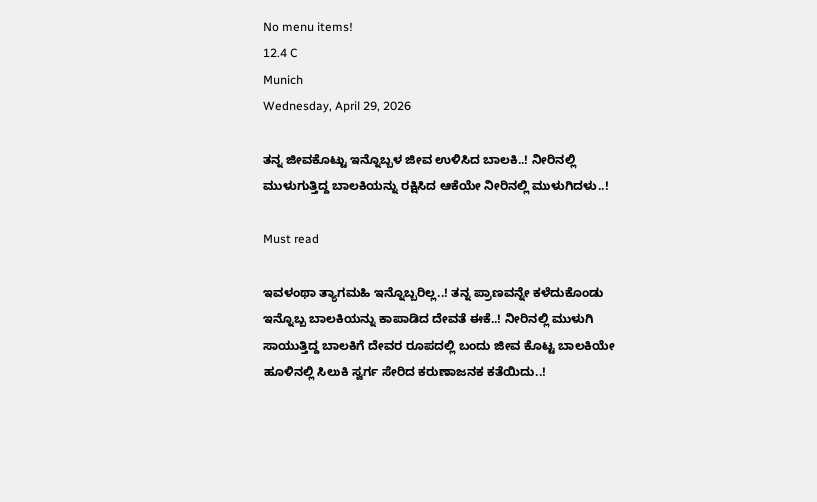No menu items!
12.4 C
Munich
Wednesday, April 29, 2026

ತನ್ನ ಜೀವಕೊಟ್ಟು ಇನ್ನೊಬ್ಬಳ ಜೀವ ಉಳಿಸಿದ ಬಾಲಕಿ..! ನೀರಿನಲ್ಲಿ ಮುಳುಗುತ್ತಿದ್ದ ಬಾಲಕಿಯನ್ನು ರಕ್ಷಿಸಿದ ಆಕೆಯೇ ನೀರಿನಲ್ಲಿ ಮುಳುಗಿದಳು..!

Must read

ಇವಳಂಥಾ ತ್ಯಾಗಮಹಿ ಇನ್ನೊಬ್ಬರಿಲ್ಲ..! ತನ್ನ ಪ್ರಾಣವನ್ನೇ ಕಳೆದುಕೊಂಡು ಇನ್ನೊಬ್ಬ ಬಾಲಕಿಯನ್ನು ಕಾಪಾಡಿದ ದೇವತೆ ಈಕೆ..! ನೀರಿನಲ್ಲಿ ಮುಳುಗಿ ಸಾಯುತ್ತಿದ್ದ ಬಾಲಕಿಗೆ ದೇವರ ರೂಪದಲ್ಲಿ ಬಂದು ಜೀವ ಕೊಟ್ಟ ಬಾಲಕಿಯೇ ಹೂಳಿನಲ್ಲಿ ಸಿಲುಕಿ ಸ್ವರ್ಗ ಸೇರಿದ ಕರುಣಾಜನಕ ಕತೆಯಿದು..!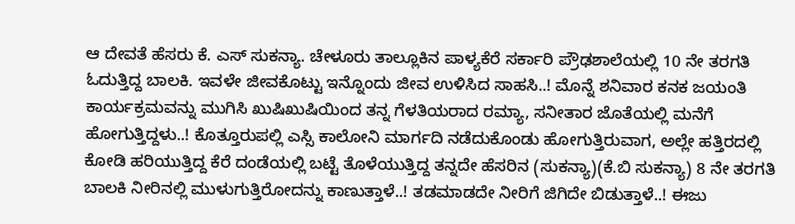ಆ ದೇವತೆ ಹೆಸರು ಕೆ. ಎಸ್ ಸುಕನ್ಯಾ. ಚೇಳೂರು ತಾಲ್ಲೂಕಿನ ಪಾಳ್ಯಕೆರೆ ಸರ್ಕಾರಿ ಪ್ರೌಢಶಾಲೆಯಲ್ಲಿ 10 ನೇ ತರಗತಿ ಓದುತ್ತಿದ್ದ ಬಾಲಕಿ. ಇವಳೇ ಜೀವಕೊಟ್ಟು ಇನ್ನೊಂದು ಜೀವ ಉಳಿಸಿದ ಸಾಹಸಿ..! ಮೊನ್ನೆ ಶನಿವಾರ ಕನಕ ಜಯಂತಿ ಕಾರ್ಯಕ್ರಮವನ್ನು ಮುಗಿಸಿ ಖುಷಿಖುಷಿಯಿಂದ ತನ್ನ ಗೆಳತಿಯರಾದ ರಮ್ಯಾ, ಸನೀತಾರ ಜೊತೆಯಲ್ಲಿ ಮನೆಗೆ ಹೋಗುತ್ತಿದ್ದಳು..! ಕೊತ್ತೂರುಪಲ್ಲಿ ಎಸ್ಸಿ ಕಾಲೋನಿ ಮಾರ್ಗದಿ ನಡೆದುಕೊಂಡು ಹೋಗುತ್ತಿರುವಾಗ, ಅಲ್ಲೇ ಹತ್ತಿರದಲ್ಲಿ ಕೋಡಿ ಹರಿಯುತ್ತಿದ್ದ ಕೆರೆ ದಂಡೆಯಲ್ಲಿ ಬಟ್ಟೆ ತೊಳೆಯುತ್ತಿದ್ದ ತನ್ನದೇ ಹೆಸರಿನ (ಸುಕನ್ಯಾ)(ಕೆ.ಬಿ ಸುಕನ್ಯಾ) 8 ನೇ ತರಗತಿ ಬಾಲಕಿ ನೀರಿನಲ್ಲಿ ಮುಳುಗುತ್ತಿರೋದನ್ನು ಕಾಣುತ್ತಾಳೆ..! ತಡಮಾಡದೇ ನೀರಿಗೆ ಜಿಗಿದೇ ಬಿಡುತ್ತಾಳೆ..! ಈಜು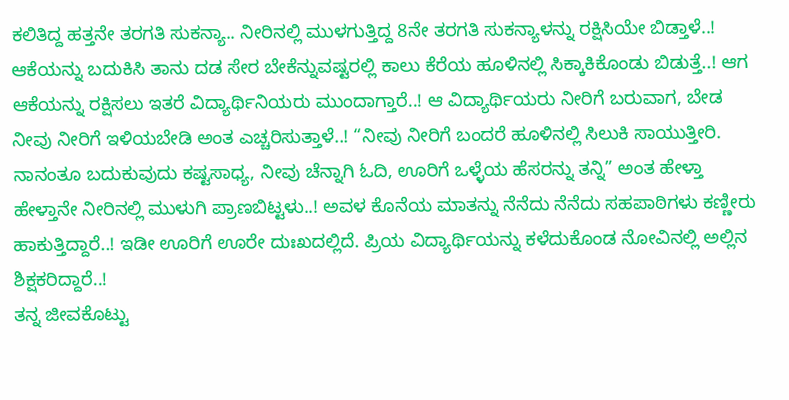ಕಲಿತಿದ್ದ ಹತ್ತನೇ ತರಗತಿ ಸುಕನ್ಯಾ.. ನೀರಿನಲ್ಲಿ ಮುಳಗುತ್ತಿದ್ದ 8ನೇ ತರಗತಿ ಸುಕನ್ಯಾಳನ್ನು ರಕ್ಷಿಸಿಯೇ ಬಿಡ್ತಾಳೆ..! ಆಕೆಯನ್ನು ಬದುಕಿಸಿ ತಾನು ದಡ ಸೇರ ಬೇಕೆನ್ನುವಷ್ಟರಲ್ಲಿ ಕಾಲು ಕೆರೆಯ ಹೂಳಿನಲ್ಲಿ ಸಿಕ್ಕಾಕಿಕೊಂಡು ಬಿಡುತ್ತೆ..! ಆಗ ಆಕೆಯನ್ನು ರಕ್ಷಿಸಲು ಇತರೆ ವಿದ್ಯಾರ್ಥಿನಿಯರು ಮುಂದಾಗ್ತಾರೆ..! ಆ ವಿದ್ಯಾರ್ಥಿಯರು ನೀರಿಗೆ ಬರುವಾಗ, ಬೇಡ ನೀವು ನೀರಿಗೆ ಇಳಿಯಬೇಡಿ ಅಂತ ಎಚ್ಚರಿಸುತ್ತಾಳೆ..! “ನೀವು ನೀರಿಗೆ ಬಂದರೆ ಹೂಳಿನಲ್ಲಿ ಸಿಲುಕಿ ಸಾಯುತ್ತೀರಿ. ನಾನಂತೂ ಬದುಕುವುದು ಕಷ್ಟಸಾಧ್ಯ, ನೀವು ಚೆನ್ನಾಗಿ ಓದಿ, ಊರಿಗೆ ಒಳ್ಳೆಯ ಹೆಸರನ್ನು ತನ್ನಿ” ಅಂತ ಹೇಳ್ತಾ ಹೇಳ್ತಾನೇ ನೀರಿನಲ್ಲಿ ಮುಳುಗಿ ಪ್ರಾಣಬಿಟ್ಟಳು..! ಅವಳ ಕೊನೆಯ ಮಾತನ್ನು ನೆನೆದು ನೆನೆದು ಸಹಪಾಠಿಗಳು ಕಣ್ಣೀರು ಹಾಕುತ್ತಿದ್ದಾರೆ..! ಇಡೀ ಊರಿಗೆ ಊರೇ ದುಃಖದಲ್ಲಿದೆ. ಪ್ರಿಯ ವಿದ್ಯಾರ್ಥಿಯನ್ನು ಕಳೆದುಕೊಂಡ ನೋವಿನಲ್ಲಿ ಅಲ್ಲಿನ ಶಿಕ್ಷಕರಿದ್ದಾರೆ..!
ತನ್ನ ಜೀವಕೊಟ್ಟು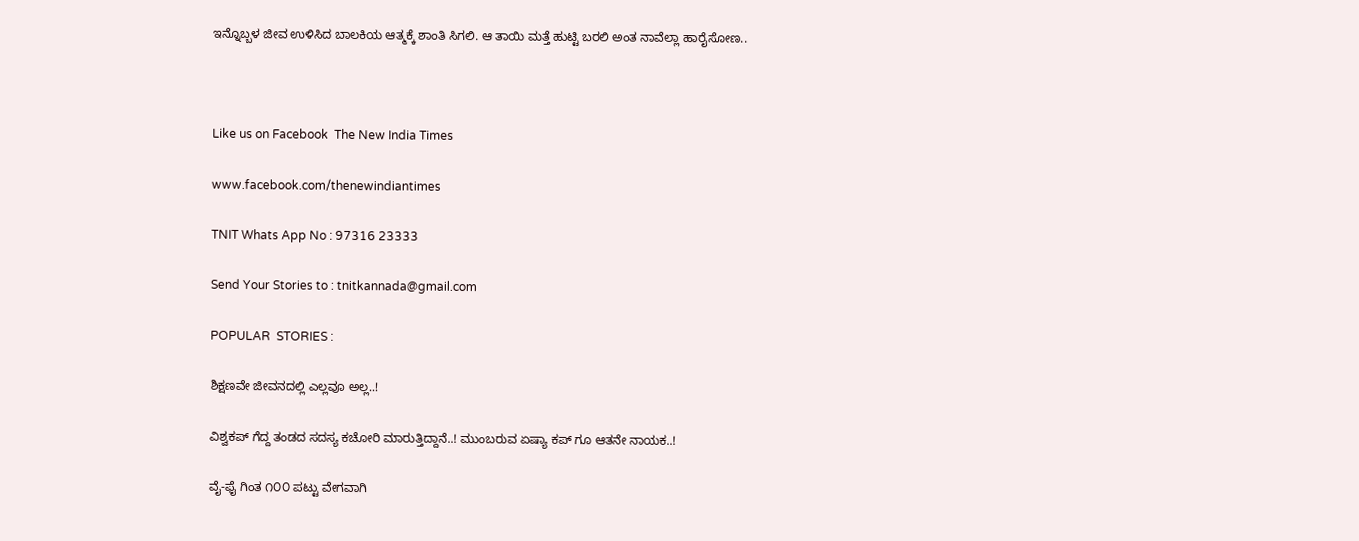ಇನ್ನೊಬ್ಬಳ ಜೀವ ಉಳಿಸಿದ ಬಾಲಕಿಯ ಆತ್ಮಕ್ಕೆ ಶಾಂತಿ ಸಿಗಲಿ. ಆ ತಾಯಿ ಮತ್ತೆ ಹುಟ್ಟಿ ಬರಲಿ ಅಂತ ನಾವೆಲ್ಲಾ ಹಾರೈಸೋಣ..



Like us on Facebook  The New India Times

www.facebook.com/thenewindiantimes

TNIT Whats App No : 97316 23333

Send Your Stories to : tnitkannada@gmail.com

POPULAR  STORIES :

ಶಿಕ್ಷಣವೇ ಜೀವನದಲ್ಲಿ ಎಲ್ಲವೂ ಅಲ್ಲ..!

ವಿಶ್ವಕಪ್ ಗೆದ್ದ ತಂಡದ ಸದಸ್ಯ ಕಚೋರಿ ಮಾರುತ್ತಿದ್ದಾನೆ..! ಮುಂಬರುವ ಏಷ್ಯಾ ಕಪ್ ಗೂ ಆತನೇ ನಾಯಕ..!

ವೈ-ಫೈ ಗಿಂತ ೧೦೦ ಪಟ್ಟು ವೇಗವಾಗಿ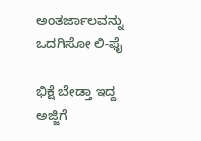ಅಂತರ್ಜಾಲವನ್ನು ಒದಗಿಸೋ ಲಿ-ಫೈ

ಭಿಕ್ಷೆ ಬೇಡ್ತಾ ಇದ್ದ ಅಜ್ಜಿಗೆ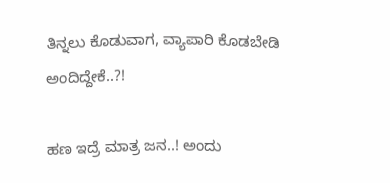ತಿನ್ನಲು ಕೊಡುವಾಗ, ವ್ಯಾಪಾರಿ ಕೊಡಬೇಡಿ ಅಂದಿದ್ದೇಕೆ..?!

ಹಣ ಇದ್ರೆ ಮಾತ್ರ ಜನ..! ಅಂದು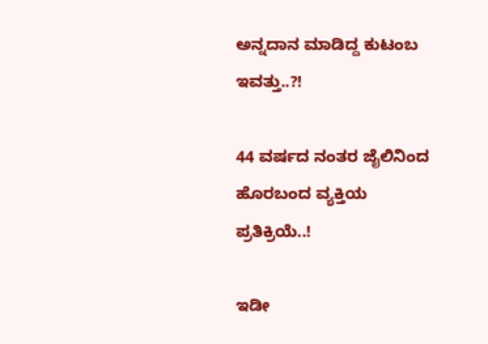ಅನ್ನದಾನ ಮಾಡಿದ್ದ ಕುಟಂಬ ಇವತ್ತು..?!

44 ವರ್ಷದ ನಂತರ ಜೈಲಿನಿಂದ ಹೊರಬಂದ ವ್ಯಕ್ತಿಯ ಪ್ರತಿಕ್ರಿಯೆ..!

ಇಡೀ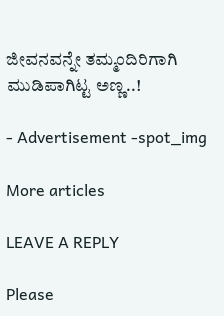ಜೀವನವನ್ನೇ ತಮ್ಮಂದಿರಿಗಾಗಿ ಮುಡಿಪಾಗಿಟ್ಟ ಅಣ್ಣ..!

- Advertisement -spot_img

More articles

LEAVE A REPLY

Please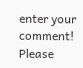enter your comment!
Please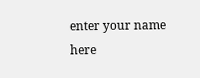enter your name here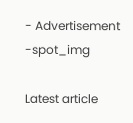- Advertisement -spot_img

Latest article